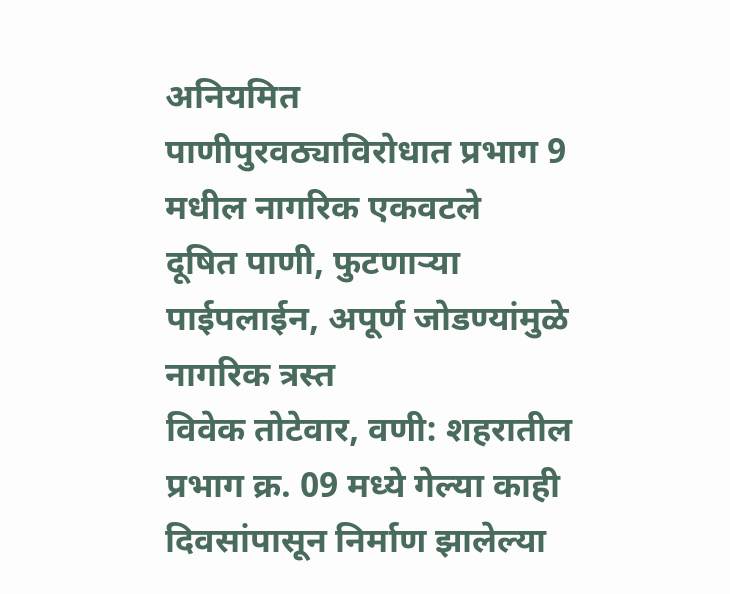अनियमित पाणीपुरवठ्याविरोधात प्रभाग 9 मधील नागरिक एकवटले
दूषित पाणी, फुटणाऱ्या पाईपलाईन, अपूर्ण जोडण्यांमुळे नागरिक त्रस्त
विवेक तोटेवार, वणी: शहरातील प्रभाग क्र. 09 मध्ये गेल्या काही दिवसांपासून निर्माण झालेल्या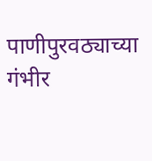पाणीपुरवठ्याच्या गंभीर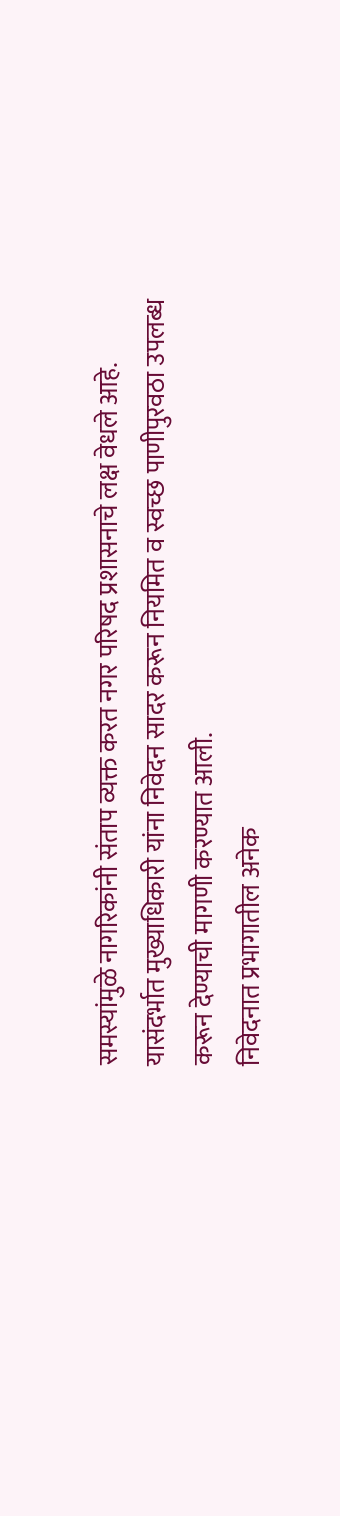समस्यांमुळे नागरिकांनी संताप व्यक्त करत नगर परिषद प्रशासनाचे लक्ष वेधले आहे. यासंदर्भात मुख्याधिकारी यांना निवेदन सादर करून नियमित व स्वच्छ पाणीपुरवठा उपलब्ध करून देण्याची मागणी करण्यात आली.
निवेदनात प्रभागातील अनेक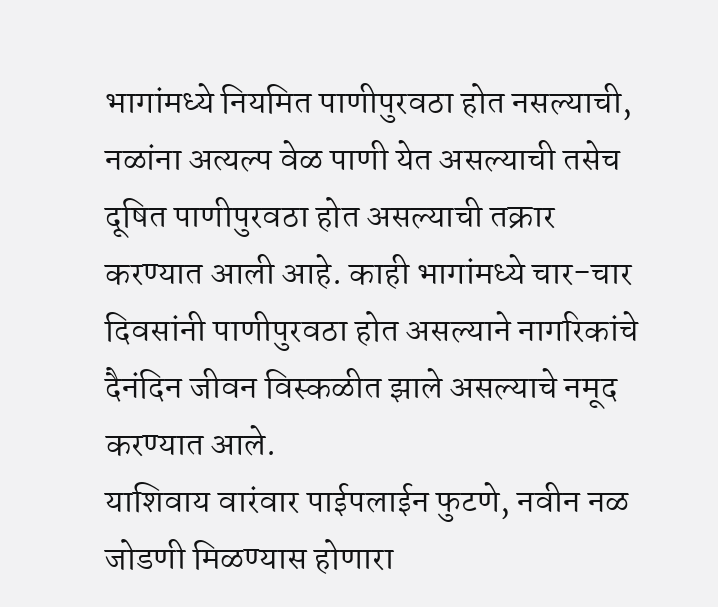भागांमध्ये नियमित पाणीपुरवठा होत नसल्याची, नळांना अत्यल्प वेळ पाणी येत असल्याची तसेच दूषित पाणीपुरवठा होत असल्याची तक्रार करण्यात आली आहे. काही भागांमध्ये चार-चार दिवसांनी पाणीपुरवठा होत असल्याने नागरिकांचे दैनंदिन जीवन विस्कळीत झाले असल्याचे नमूद करण्यात आले.
याशिवाय वारंवार पाईपलाईन फुटणे, नवीन नळ जोडणी मिळण्यास होणारा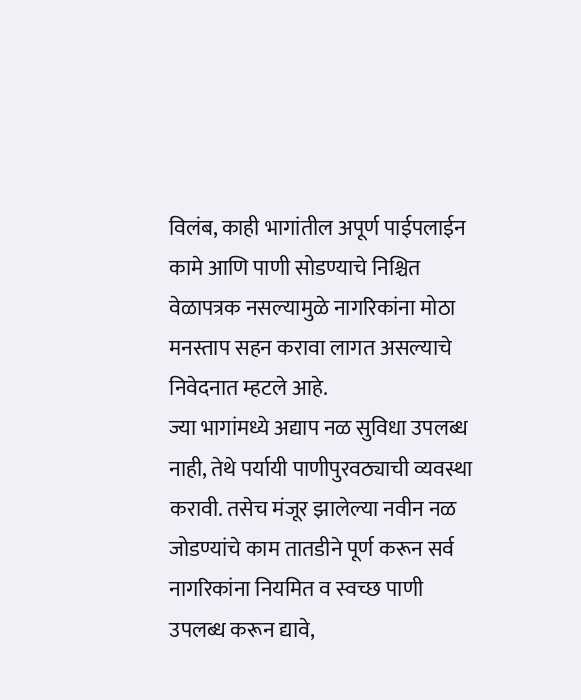विलंब, काही भागांतील अपूर्ण पाईपलाईन कामे आणि पाणी सोडण्याचे निश्चित वेळापत्रक नसल्यामुळे नागरिकांना मोठा मनस्ताप सहन करावा लागत असल्याचे निवेदनात म्हटले आहे.
ज्या भागांमध्ये अद्याप नळ सुविधा उपलब्ध नाही, तेथे पर्यायी पाणीपुरवठ्याची व्यवस्था करावी. तसेच मंजूर झालेल्या नवीन नळ जोडण्यांचे काम तातडीने पूर्ण करून सर्व नागरिकांना नियमित व स्वच्छ पाणी उपलब्ध करून द्यावे,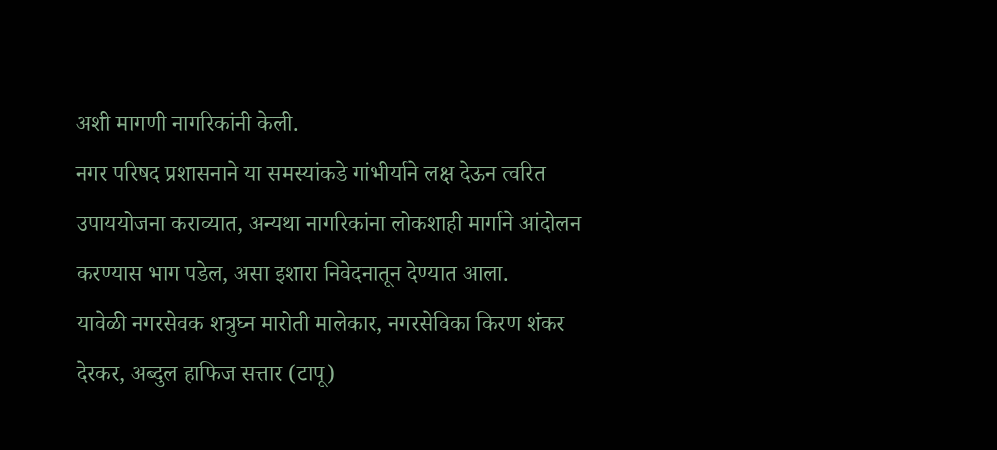अशी मागणी नागरिकांनी केली.
नगर परिषद प्रशासनाने या समस्यांकडे गांभीर्याने लक्ष देऊन त्वरित उपाययोजना कराव्यात, अन्यथा नागरिकांना लोकशाही मार्गाने आंदोलन करण्यास भाग पडेल, असा इशारा निवेदनातून देण्यात आला.
यावेळी नगरसेवक शत्रुघ्न मारोती मालेकार, नगरसेविका किरण शंकर देरकर, अब्दुल हाफिज सत्तार (टापू)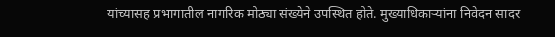यांच्यासह प्रभागातील नागरिक मोठ्या संख्येने उपस्थित होते. मुख्याधिकाऱ्यांना निवेदन सादर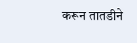करून तातडीने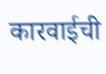कारवाईची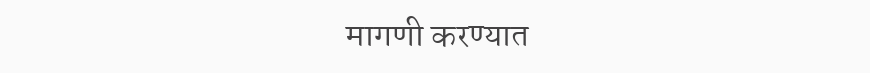मागणी करण्यात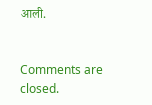आली.


Comments are closed.